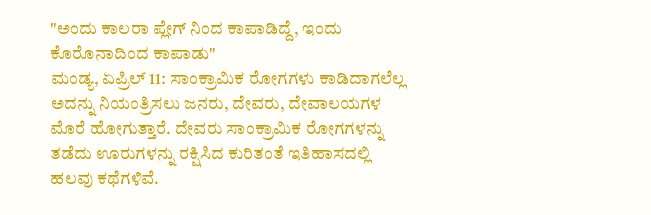"ಅಂದು ಕಾಲರಾ ಪ್ಲೇಗ್ ನಿಂದ ಕಾಪಾಡಿದ್ದೆ, ಇಂದು ಕೊರೊನಾದಿಂದ ಕಾಪಾಡು"
ಮಂಡ್ಯ, ಏಪ್ರಿಲ್ 11: ಸಾಂಕ್ರಾಮಿಕ ರೋಗಗಳು ಕಾಡಿದಾಗಲೆಲ್ಲ ಅದನ್ನು ನಿಯಂತ್ರಿಸಲು ಜನರು, ದೇವರು, ದೇವಾಲಯಗಳ ಮೊರೆ ಹೋಗುತ್ತಾರೆ. ದೇವರು ಸಾಂಕ್ರಾಮಿಕ ರೋಗಗಳನ್ನು ತಡೆದು ಊರುಗಳನ್ನು ರಕ್ಷಿಸಿದ ಕುರಿತಂತೆ ಇತಿಹಾಸದಲ್ಲಿ ಹಲವು ಕಥೆಗಳಿವೆ.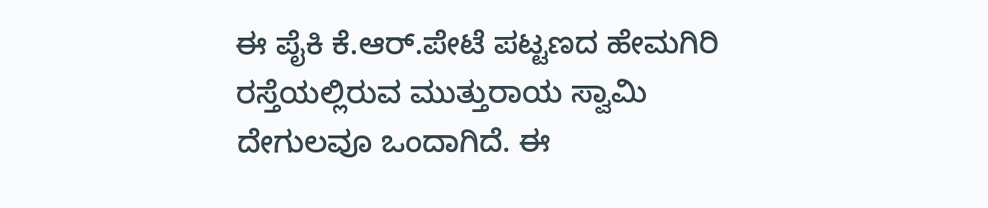ಈ ಪೈಕಿ ಕೆ.ಆರ್.ಪೇಟೆ ಪಟ್ಟಣದ ಹೇಮಗಿರಿ ರಸ್ತೆಯಲ್ಲಿರುವ ಮುತ್ತುರಾಯ ಸ್ವಾಮಿ ದೇಗುಲವೂ ಒಂದಾಗಿದೆ. ಈ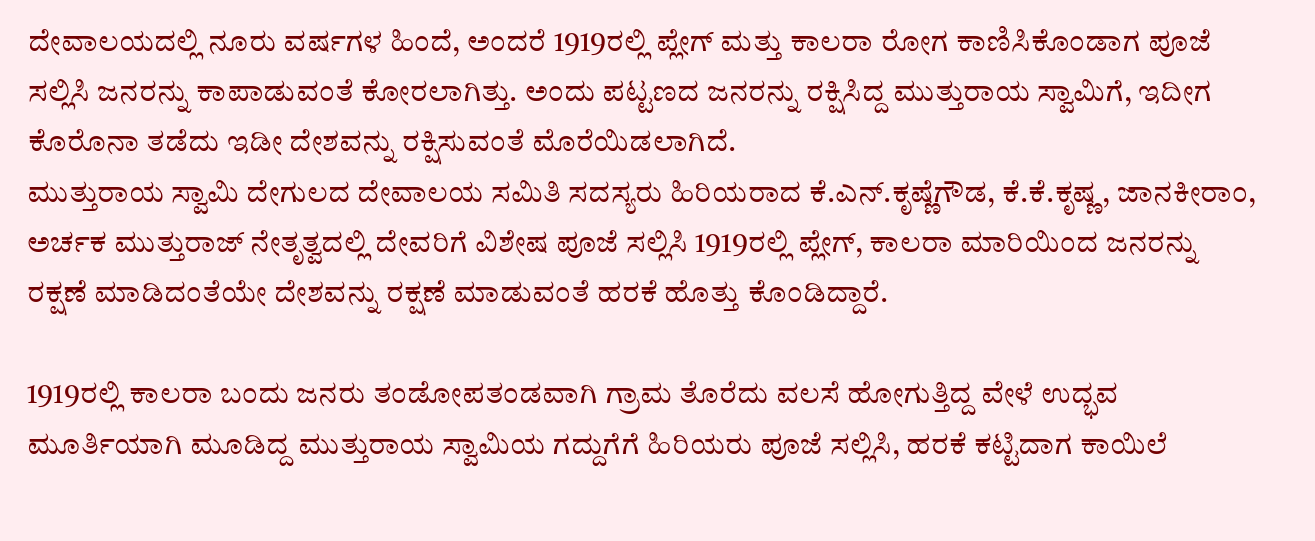ದೇವಾಲಯದಲ್ಲಿ ನೂರು ವರ್ಷಗಳ ಹಿಂದೆ, ಅಂದರೆ 1919ರಲ್ಲಿ ಪ್ಲೇಗ್ ಮತ್ತು ಕಾಲರಾ ರೋಗ ಕಾಣಿಸಿಕೊಂಡಾಗ ಪೂಜೆ ಸಲ್ಲಿಸಿ ಜನರನ್ನು ಕಾಪಾಡುವಂತೆ ಕೋರಲಾಗಿತ್ತು. ಅಂದು ಪಟ್ಟಣದ ಜನರನ್ನು ರಕ್ಷಿಸಿದ್ದ ಮುತ್ತುರಾಯ ಸ್ವಾಮಿಗೆ, ಇದೀಗ ಕೊರೊನಾ ತಡೆದು ಇಡೀ ದೇಶವನ್ನು ರಕ್ಷಿಸುವಂತೆ ಮೊರೆಯಿಡಲಾಗಿದೆ.
ಮುತ್ತುರಾಯ ಸ್ವಾಮಿ ದೇಗುಲದ ದೇವಾಲಯ ಸಮಿತಿ ಸದಸ್ಯರು ಹಿರಿಯರಾದ ಕೆ.ಎನ್.ಕೃಷ್ಣೆಗೌಡ, ಕೆ.ಕೆ.ಕೃಷ್ಣ, ಜಾನಕೀರಾಂ, ಅರ್ಚಕ ಮುತ್ತುರಾಜ್ ನೇತೃತ್ವದಲ್ಲಿ ದೇವರಿಗೆ ವಿಶೇಷ ಪೂಜೆ ಸಲ್ಲಿಸಿ 1919ರಲ್ಲಿ ಪ್ಲೇಗ್, ಕಾಲರಾ ಮಾರಿಯಿಂದ ಜನರನ್ನು ರಕ್ಷಣೆ ಮಾಡಿದಂತೆಯೇ ದೇಶವನ್ನು ರಕ್ಷಣೆ ಮಾಡುವಂತೆ ಹರಕೆ ಹೊತ್ತು ಕೊಂಡಿದ್ದಾರೆ.

1919ರಲ್ಲಿ ಕಾಲರಾ ಬಂದು ಜನರು ತಂಡೋಪತಂಡವಾಗಿ ಗ್ರಾಮ ತೊರೆದು ವಲಸೆ ಹೋಗುತ್ತಿದ್ದ ವೇಳೆ ಉದ್ಭವ ಮೂರ್ತಿಯಾಗಿ ಮೂಡಿದ್ದ ಮುತ್ತುರಾಯ ಸ್ವಾಮಿಯ ಗದ್ದುಗೆಗೆ ಹಿರಿಯರು ಪೂಜೆ ಸಲ್ಲಿಸಿ, ಹರಕೆ ಕಟ್ಟಿದಾಗ ಕಾಯಿಲೆ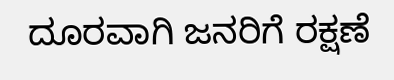ದೂರವಾಗಿ ಜನರಿಗೆ ರಕ್ಷಣೆ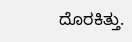ದೊರಕಿತ್ತು.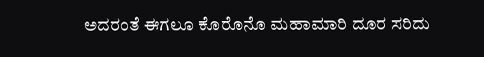ಅದರಂತೆ ಈಗಲೂ ಕೊರೊನೊ ಮಹಾಮಾರಿ ದೂರ ಸರಿದು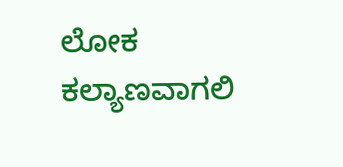ಲೋಕ ಕಲ್ಯಾಣವಾಗಲಿ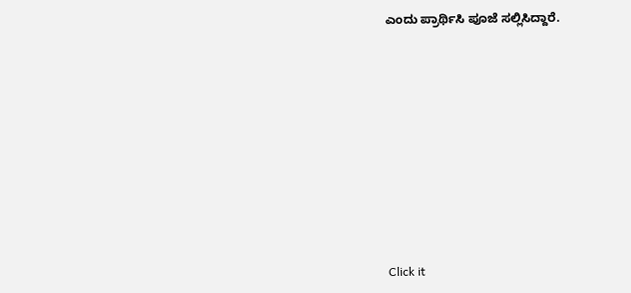ಎಂದು ಪ್ರಾರ್ಥಿಸಿ ಪೂಜೆ ಸಲ್ಲಿಸಿದ್ದಾರೆ.












Click it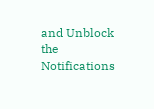and Unblock the Notifications